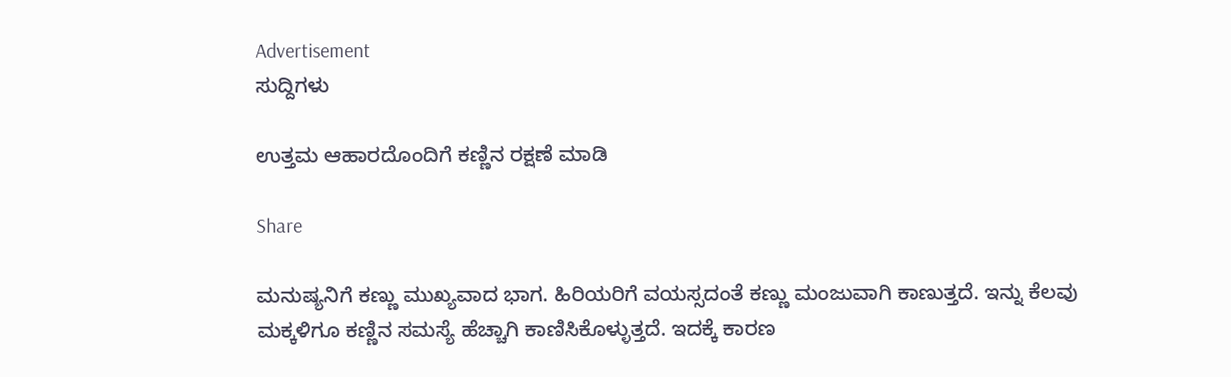Advertisement
ಸುದ್ದಿಗಳು

ಉತ್ತಮ ಆಹಾರದೊಂದಿಗೆ ಕಣ್ಣಿನ ರಕ್ಷಣೆ ಮಾಡಿ

Share

ಮನುಷ್ಯನಿಗೆ ಕಣ್ಣು ಮುಖ್ಯವಾದ ಭಾಗ. ಹಿರಿಯರಿಗೆ ವಯಸ್ಸದಂತೆ ಕಣ್ಣು ಮಂಜುವಾಗಿ ಕಾಣುತ್ತದೆ. ಇನ್ನು ಕೆಲವು ಮಕ್ಕಳಿಗೂ ಕಣ್ಣಿನ ಸಮಸ್ಯೆ ಹೆಚ್ಚಾಗಿ ಕಾಣಿಸಿಕೊಳ್ಳುತ್ತದೆ. ಇದಕ್ಕೆ ಕಾರಣ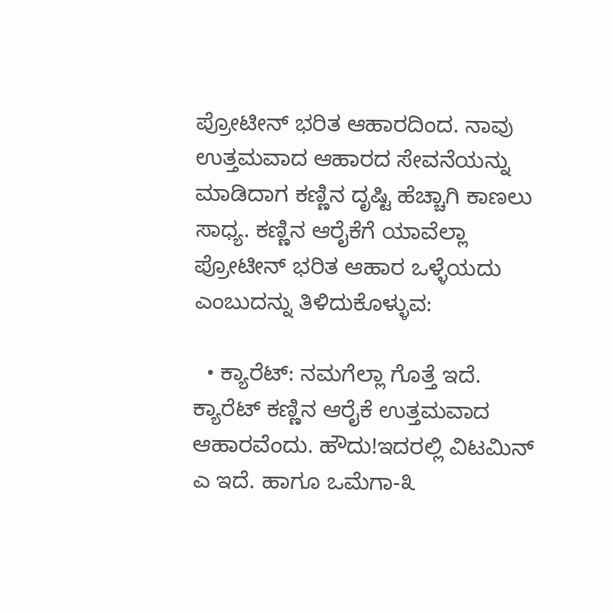ಪ್ರೋಟೀನ್ ಭರಿತ ಆಹಾರದಿಂದ. ನಾವು ಉತ್ತಮವಾದ ಆಹಾರದ ಸೇವನೆಯನ್ನು ಮಾಡಿದಾಗ ಕಣ್ಣಿನ ದೃಷ್ಟಿ ಹೆಚ್ಚಾಗಿ ಕಾಣಲು ಸಾಧ್ಯ. ಕಣ್ಣಿನ ಆರೈಕೆಗೆ ಯಾವೆಲ್ಲಾ ಪ್ರೋಟೀನ್ ಭರಿತ ಆಹಾರ ಒಳ್ಳೆಯದು ಎಂಬುದನ್ನು ತಿಳಿದುಕೊಳ್ಳುವ:

  • ಕ್ಯಾರೆಟ್: ನಮಗೆಲ್ಲಾ ಗೊತ್ತೆ ಇದೆ. ಕ್ಯಾರೆಟ್ ಕಣ್ಣಿನ ಆರೈಕೆ ಉತ್ತಮವಾದ ಆಹಾರವೆಂದು. ಹೌದು!ಇದರಲ್ಲಿ ವಿಟಮಿನ್ ಎ ಇದೆ. ಹಾಗೂ ಒಮೆಗಾ-೩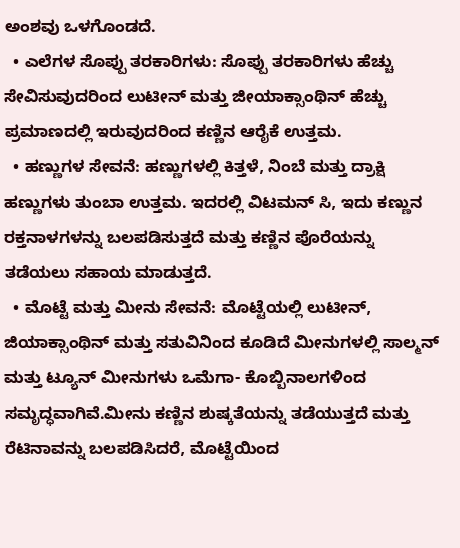ಅಂಶವು ಒಳಗೊಂಡದೆ.
  • ಎಲೆಗಳ ಸೊಪ್ಪು ತರಕಾರಿಗಳು: ಸೊಪ್ಪು ತರಕಾರಿಗಳು ಹೆಚ್ಚು ಸೇವಿಸುವುದರಿಂದ ಲುಟೀನ್ ಮತ್ತು ಜೀಯಾಕ್ಸಾಂಥಿನ್ ಹೆಚ್ಚು ಪ್ರಮಾಣದಲ್ಲಿ ಇರುವುದರಿಂದ ಕಣ್ಣಿನ ಆರೈಕೆ ಉತ್ತಮ.
  • ಹಣ್ಣುಗಳ ಸೇವನೆ: ಹಣ್ಣುಗಳಲ್ಲಿ ಕಿತ್ತಳೆ, ನಿಂಬೆ ಮತ್ತು ದ್ರಾಕ್ಷಿ ಹಣ್ಣುಗಳು ತುಂಬಾ ಉತ್ತಮ. ಇದರಲ್ಲಿ ವಿಟಮನ್ ಸಿ, ಇದು ಕಣ್ಣುನ ರಕ್ತನಾಳಗಳನ್ನು ಬಲಪಡಿಸುತ್ತದೆ ಮತ್ತು ಕಣ್ಣಿನ ಪೊರೆಯನ್ನು ತಡೆಯಲು ಸಹಾಯ ಮಾಡುತ್ತದೆ.
  • ಮೊಟ್ಟೆ ಮತ್ತು ಮೀನು ಸೇವನೆ: ಮೊಟ್ಟೆಯಲ್ಲಿ ಲುಟೀನ್, ಜಿಯಾಕ್ಸಾಂಥಿನ್ ಮತ್ತು ಸತುವಿನಿಂದ ಕೂಡಿದೆ ಮೀನುಗಳಲ್ಲಿ ಸಾಲ್ಮನ್ ಮತ್ತು ಟ್ಯೂನ್ ಮೀನುಗಳು ಒಮೆಗಾ- ಕೊಬ್ಬಿನಾಲಗಳಿಂದ ಸಮೃದ್ಧವಾಗಿವೆ.ಮೀನು ಕಣ್ಣಿನ ಶುಷ್ಕತೆಯನ್ನು ತಡೆಯುತ್ತದೆ ಮತ್ತು ರೆಟಿನಾವನ್ನು ಬಲಪಡಿಸಿದರೆ, ಮೊಟ್ಟೆಯಿಂದ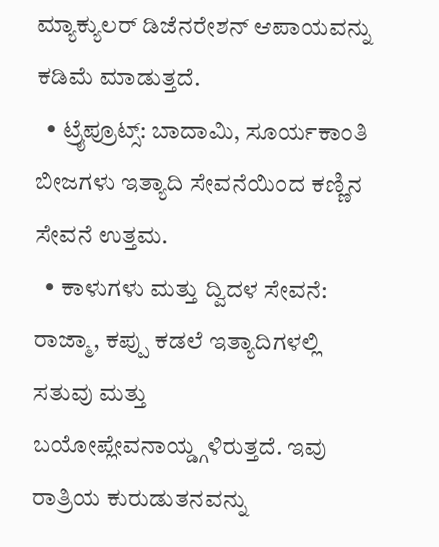ಮ್ಯಾಕ್ಯುಲರ್ ಡಿಜೆನರೇಶನ್ ಆಪಾಯವನ್ನು ಕಡಿಮೆ ಮಾಡುತ್ತದೆ.
  • ಟ್ರೈಪ್ರೂಟ್ಸ್: ಬಾದಾಮಿ, ಸೂರ್ಯಕಾಂತಿ ಬೀಜಗಳು ಇತ್ಯಾದಿ ಸೇವನೆಯಿಂದ ಕಣ್ಣಿನ ಸೇವನೆ ಉತ್ತಮ.
  • ಕಾಳುಗಳು ಮತ್ತು ದ್ವಿದಳ ಸೇವನೆ: ರಾಜ್ಮಾ, ಕಪ್ಪು ಕಡಲೆ ಇತ್ಯಾದಿಗಳಲ್ಲಿ ಸತುವು ಮತ್ತು ಬಯೋಪ್ಲೇವನಾಯ್ಡ್ಗಳಿರುತ್ತದೆ. ಇವು ರಾತ್ರಿಯ ಕುರುಡುತನವನ್ನು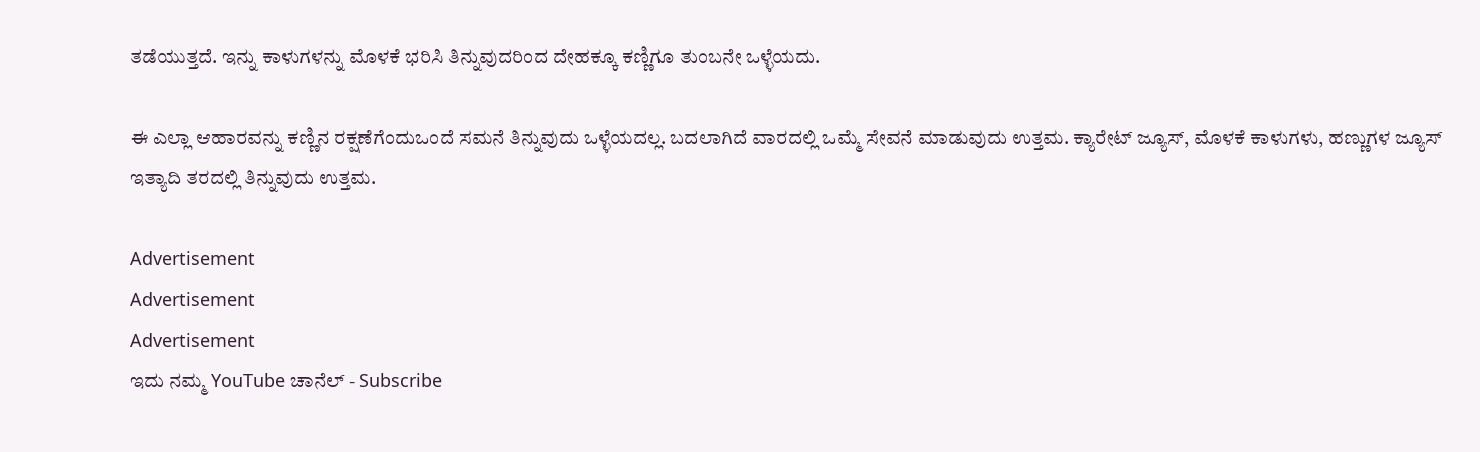ತಡೆಯುತ್ತದೆ. ಇನ್ನು ಕಾಳುಗಳನ್ನು ಮೊಳಕೆ ಭರಿಸಿ ತಿನ್ನುವುದರಿಂದ ದೇಹಕ್ಕೂ ಕಣ್ಣಿಗೂ ತುಂಬನೇ ಒಳ್ಳೆಯದು.

ಈ ಎಲ್ಲಾ ಆಹಾರವನ್ನು ಕಣ್ಣಿನ ರಕ್ಷಣೆಗೆಂದುಒಂದೆ ಸಮನೆ ತಿನ್ನುವುದು ಒಳ್ಳೆಯದಲ್ಲ. ಬದಲಾಗಿದೆ ವಾರದಲ್ಲಿ ಒಮ್ಮೆ ಸೇವನೆ ಮಾಡುವುದು ಉತ್ತಮ. ಕ್ಯಾರೇಟ್ ಜ್ಯೂಸ್, ಮೊಳಕೆ ಕಾಳುಗಳು, ಹಣ್ಣುಗಳ ಜ್ಯೂಸ್ ಇತ್ಯಾದಿ ತರದಲ್ಲಿ ತಿನ್ನುವುದು ಉತ್ತಮ.

Advertisement
Advertisement
Advertisement
ಇದು ನಮ್ಮ YouTube ಚಾನೆಲ್ - Subscribe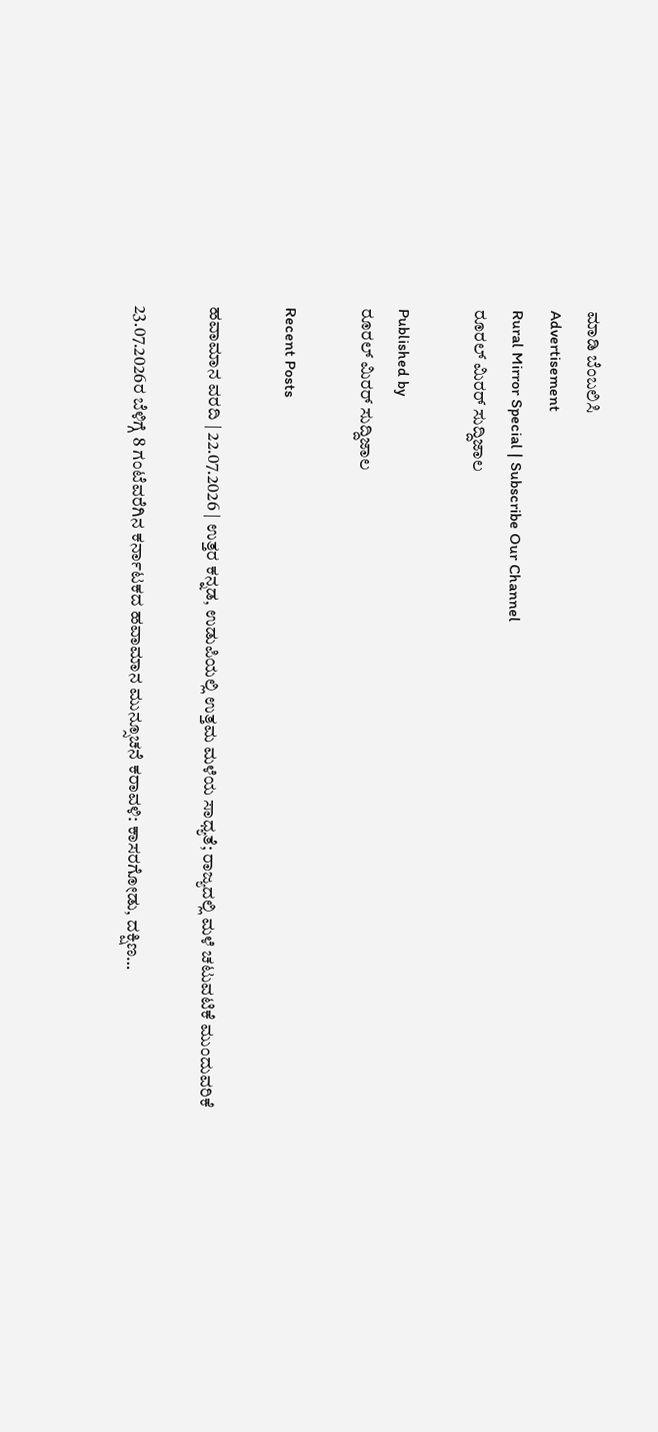ಮಾಡಿ ಬೆಂಬಲಿಸಿ
Advertisement
Rural Mirror Special | Subscribe Our Channel
ರೂರಲ್‌ ಮಿರರ್ ಸುದ್ದಿಜಾಲ

Published by
ರೂರಲ್‌ ಮಿರರ್ ಸುದ್ದಿಜಾಲ

Recent Posts

ಹವಾಮಾನ ವರದಿ | 22.07.2026 | ಉತ್ತರ ಕನ್ನಡ, ಉಡುಪಿಯಲ್ಲಿ ಉತ್ತಮ ಮಳೆಯ ಸಾಧ್ಯತೆ; ರಾಜ್ಯದಲ್ಲಿ ಮಳೆ ಚಟುವಟಿಕೆ ಮುಂದುವರಿಕೆ

23.07.2026ರ ಬೆಳಿಗ್ಗೆ 8 ಗಂಟೆವರೆಗಿನ ಕರ್ನಾಟಕದ ಹವಾಮಾನ ಮುನ್ಸೂಚನೆ ಕರಾವಳಿ: ಕಾಸರಗೋಡು, ದಕ್ಷಿಣ…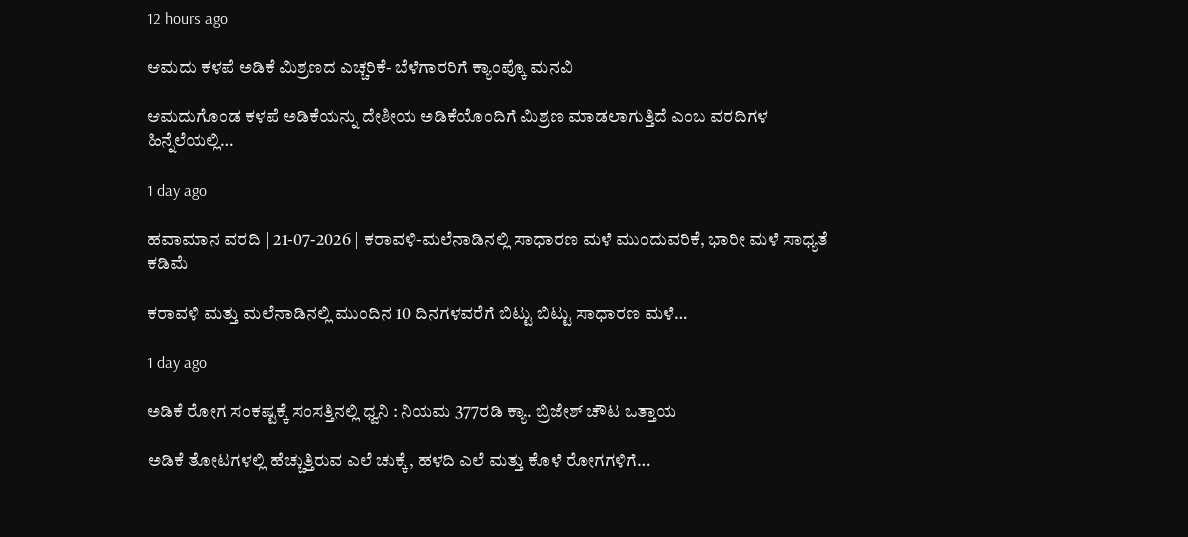12 hours ago

ಆಮದು ಕಳಪೆ ಅಡಿಕೆ ಮಿಶ್ರಣದ ಎಚ್ಚರಿಕೆ- ಬೆಳೆಗಾರರಿಗೆ ಕ್ಯಾಂಪ್ಕೊ ಮನವಿ

ಆಮದುಗೊಂಡ ಕಳಪೆ ಅಡಿಕೆಯನ್ನು ದೇಶೀಯ ಅಡಿಕೆಯೊಂದಿಗೆ ಮಿಶ್ರಣ ಮಾಡಲಾಗುತ್ತಿದೆ ಎಂಬ ವರದಿಗಳ ಹಿನ್ನೆಲೆಯಲ್ಲಿ…

1 day ago

ಹವಾಮಾನ ವರದಿ | 21-07-2026 | ಕರಾವಳಿ-ಮಲೆನಾಡಿನಲ್ಲಿ ಸಾಧಾರಣ ಮಳೆ ಮುಂದುವರಿಕೆ, ಭಾರೀ ಮಳೆ ಸಾಧ್ಯತೆ ಕಡಿಮೆ

ಕರಾವಳಿ ಮತ್ತು ಮಲೆನಾಡಿನಲ್ಲಿ ಮುಂದಿನ 10 ದಿನಗಳವರೆಗೆ ಬಿಟ್ಟು ಬಿಟ್ಟು ಸಾಧಾರಣ ಮಳೆ…

1 day ago

ಅಡಿಕೆ ರೋಗ ಸಂಕಷ್ಟಕ್ಕೆ ಸಂಸತ್ತಿನಲ್ಲಿ ಧ್ವನಿ : ನಿಯಮ 377ರಡಿ ಕ್ಯಾ. ಬ್ರಿಜೇಶ್ ಚೌಟ ಒತ್ತಾಯ

ಅಡಿಕೆ ತೋಟಗಳಲ್ಲಿ ಹೆಚ್ಚುತ್ತಿರುವ ಎಲೆ ಚುಕ್ಕೆ, ಹಳದಿ ಎಲೆ ಮತ್ತು ಕೊಳೆ ರೋಗಗಳಿಗೆ…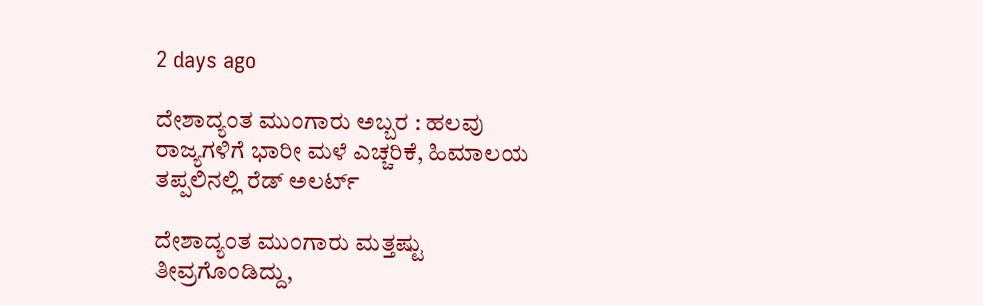2 days ago

ದೇಶಾದ್ಯಂತ ಮುಂಗಾರು ಅಬ್ಬರ : ಹಲವು ರಾಜ್ಯಗಳಿಗೆ ಭಾರೀ ಮಳೆ ಎಚ್ಚರಿಕೆ, ಹಿಮಾಲಯ ತಪ್ಪಲಿನಲ್ಲಿ ರೆಡ್ ಅಲರ್ಟ್

ದೇಶಾದ್ಯಂತ ಮುಂಗಾರು ಮತ್ತಷ್ಟು ತೀವ್ರಗೊಂಡಿದ್ದು,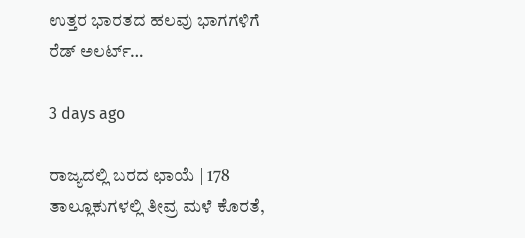ಉತ್ತರ ಭಾರತದ ಹಲವು ಭಾಗಗಳಿಗೆ ರೆಡ್ ಅಲರ್ಟ್…

3 days ago

ರಾಜ್ಯದಲ್ಲಿ ಬರದ ಛಾಯೆ | 178 ತಾಲ್ಲೂಕುಗಳಲ್ಲಿ ತೀವ್ರ ಮಳೆ ಕೊರತೆ,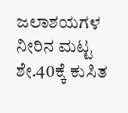ಜಲಾಶಯಗಳ ನೀರಿನ ಮಟ್ಟ ಶೇ.40ಕ್ಕೆ ಕುಸಿತ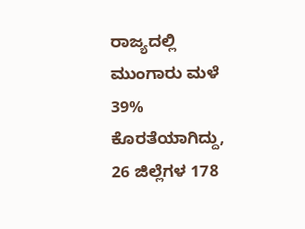ರಾಜ್ಯದಲ್ಲಿ ಮುಂಗಾರು ಮಳೆ 39% ಕೊರತೆಯಾಗಿದ್ದು, 26 ಜಿಲ್ಲೆಗಳ 178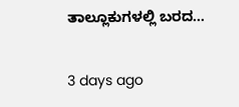ತಾಲ್ಲೂಕುಗಳಲ್ಲಿ ಬರದ…

3 days ago